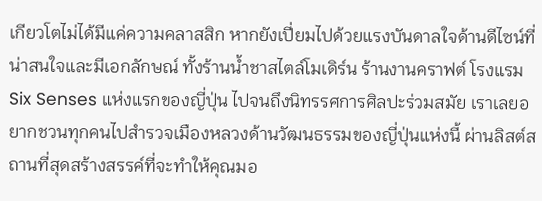เกียวโตไม่ได้มีแค่ความคลาสสิก หากยังเปี่ยมไปด้วยแรงบันดาลใจด้านดีไซน์ที่น่าสนใจและมีเอกลักษณ์ ทั้งร้านน้ำชาสไตล์โมเดิร์น ร้านงานคราฟต์ โรงแรม Six Senses แห่งแรกของญี่ปุ่น ไปจนถึงนิทรรศการศิลปะร่วมสมัย เราเลยอยากชวนทุกคนไปสำรวจเมืองหลวงด้านวัฒนธรรมของญี่ปุ่นแห่งนี้ ผ่านลิสต์สถานที่สุดสร้างสรรค์ที่จะทำให้คุณมอ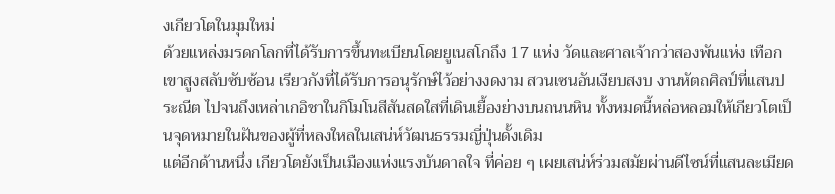งเกียวโตในมุมใหม่
ด้วยแหล่งมรดกโลกที่ได้รับการขึ้นทะเบียนโดยยูเนสโกถึง 17 แห่ง วัดและศาลเจ้ากว่าสองพันแห่ง เทือกเขาสูงสลับซับซ้อน เรียวกังที่ได้รับการอนุรักษ์ไว้อย่างงดงาม สวนเซนอันเงียบสงบ งานหัตถศิลป์ที่แสนประณีต ไปจนถึงเหล่าเกอิชาในกิโมโนสีสันสดใสที่เดินเยื้องย่างบนถนนหิน ทั้งหมดนี้หล่อหลอมให้เกียวโตเป็นจุดหมายในฝันของผู้ที่หลงใหลในเสน่ห์วัฒนธรรมญี่ปุ่นดั้งเดิม
แต่อีกด้านหนึ่ง เกียวโตยังเป็นเมืองแห่งแรงบันดาลใจ ที่ค่อย ๆ เผยเสน่ห์ร่วมสมัยผ่านดีไซน์ที่แสนละเมียด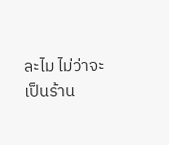ละไม ไม่ว่าจะเป็นร้าน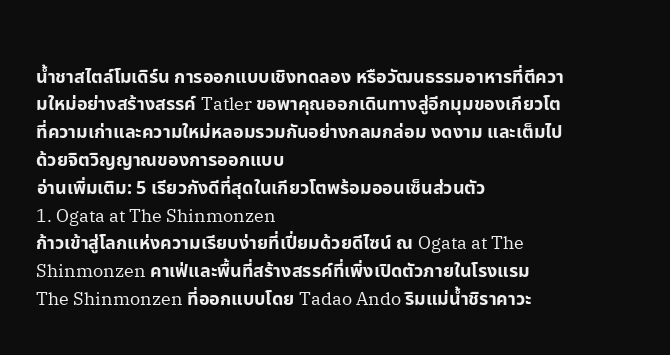น้ำชาสไตล์โมเดิร์น การออกแบบเชิงทดลอง หรือวัฒนธรรมอาหารที่ตีความใหม่อย่างสร้างสรรค์ Tatler ขอพาคุณออกเดินทางสู่อีกมุมของเกียวโต ที่ความเก่าและความใหม่หลอมรวมกันอย่างกลมกล่อม งดงาม และเต็มไปด้วยจิตวิญญาณของการออกแบบ
อ่านเพิ่มเติม: 5 เรียวกังดีที่สุดในเกียวโตพร้อมออนเซ็นส่วนตัว
1. Ogata at The Shinmonzen
ก้าวเข้าสู่โลกแห่งความเรียบง่ายที่เปี่ยมด้วยดีไซน์ ณ Ogata at The Shinmonzen คาเฟ่และพื้นที่สร้างสรรค์ที่เพิ่งเปิดตัวภายในโรงแรม The Shinmonzen ที่ออกแบบโดย Tadao Ando ริมแม่น้ำชิราคาวะ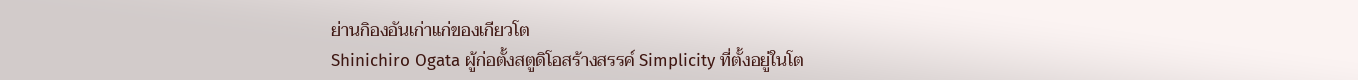ย่านกิองอันเก่าแก่ของเกียวโต
Shinichiro Ogata ผู้ก่อตั้งสตูดิโอสร้างสรรค์ Simplicity ที่ตั้งอยู่ในโต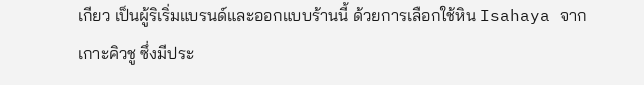เกียว เป็นผู้ริเริ่มแบรนด์และออกแบบร้านนี้ ด้วยการเลือกใช้หิน Isahaya จากเกาะคิวชู ซึ่งมีประ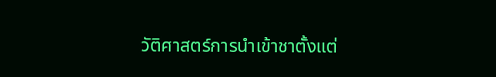วัติศาสตร์การนำเข้าชาตั้งแต่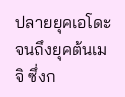ปลายยุคเอโดะจนถึงยุคต้นเมจิ ซึ่งก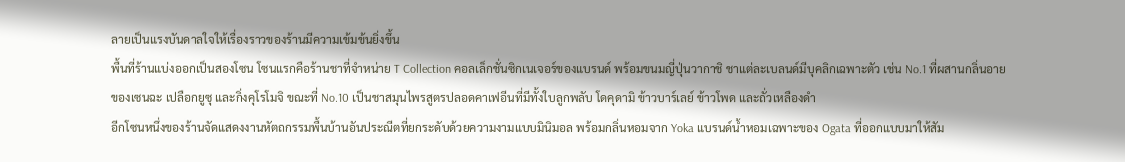ลายเป็นแรงบันดาลใจให้เรื่องราวของร้านมีความเข้มข้นยิ่งขึ้น
พื้นที่ร้านแบ่งออกเป็นสองโซน โซนแรกคือร้านชาที่จำหน่าย T Collection คอลเล็กชั่นซิกเนเจอร์ของแบรนด์ พร้อมขนมญี่ปุ่นวากาชิ ชาแต่ละเบลนด์มีบุคลิกเฉพาะตัว เช่น No.1 ที่ผสานกลิ่นอายของเซนฉะ เปลือกยูซุ และกิ่งคุโรโมจิ ขณะที่ No.10 เป็นชาสมุนไพรสูตรปลอดคาเฟอีนที่มีทั้งใบลูกพลับ โดคุดามิ ข้าวบาร์เลย์ ข้าวโพด และถั่วเหลืองดำ
อีกโซนหนึ่งของร้านจัดแสดงงานหัตถกรรมพื้นบ้านอันประณีตที่ยกระดับด้วยความงามแบบมินิมอล พร้อมกลิ่นหอมจาก Yoka แบรนด์น้ำหอมเฉพาะของ Ogata ที่ออกแบบมาให้สัม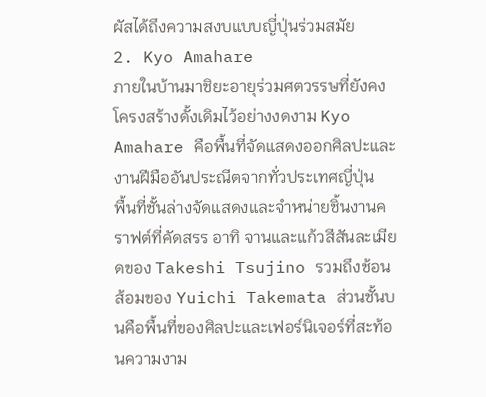ผัสได้ถึงความสงบแบบญี่ปุ่นร่วมสมัย
2. Kyo Amahare
ภายในบ้านมาชิยะอายุร่วมศตวรรษที่ยังคงโครงสร้างดั้งเดิมไว้อย่างงดงาม Kyo Amahare คือพื้นที่จัดแสดงออกศิลปะและงานฝีมืออันประณีตจากทั่วประเทศญี่ปุ่น
พื้นที่ชั้นล่างจัดแสดงและจำหน่ายชิ้นงานคราฟต์ที่คัดสรร อาทิ จานและแก้วสีสันละเมียดของ Takeshi Tsujino รวมถึงช้อนส้อมของ Yuichi Takemata ส่วนชั้นบนคือพื้นที่ของศิลปะและเฟอร์นิเจอร์ที่สะท้อนความงาม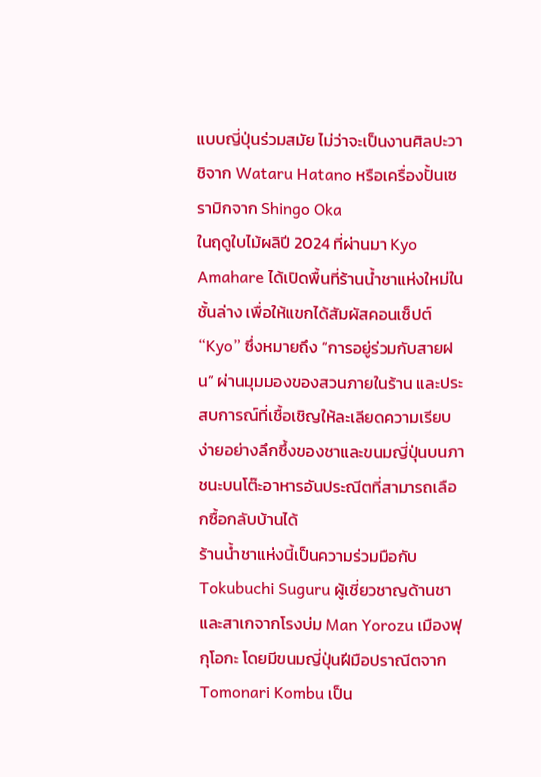แบบญี่ปุ่นร่วมสมัย ไม่ว่าจะเป็นงานศิลปะวาชิจาก Wataru Hatano หรือเครื่องปั้นเซรามิกจาก Shingo Oka
ในฤดูใบไม้ผลิปี 2024 ที่ผ่านมา Kyo Amahare ได้เปิดพื้นที่ร้านน้ำชาแห่งใหม่ในชั้นล่าง เพื่อให้แขกได้สัมผัสคอนเซ็ปต์ “Kyo” ซึ่งหมายถึง “การอยู่ร่วมกับสายฝน” ผ่านมุมมองของสวนภายในร้าน และประสบการณ์ที่เชื้อเชิญให้ละเลียดความเรียบง่ายอย่างลึกซึ้งของชาและขนมญี่ปุ่นบนภาชนะบนโต๊ะอาหารอันประณีตที่สามารถเลือกซื้อกลับบ้านได้
ร้านน้ำชาแห่งนี้เป็นความร่วมมือกับ Tokubuchi Suguru ผู้เชี่ยวชาญด้านชาและสาเกจากโรงบ่ม Man Yorozu เมืองฟุกุโอกะ โดยมีขนมญี่ปุ่นฝีมือปราณีตจาก Tomonari Kombu เป็น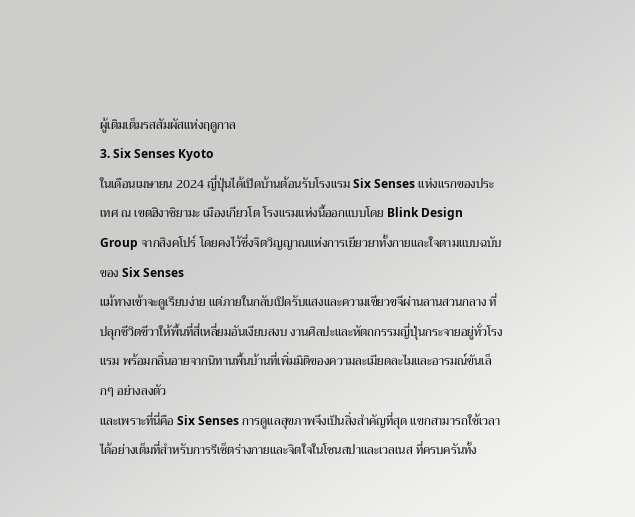ผู้เติมเต็มรสสัมผัสแห่งฤดูกาล
3. Six Senses Kyoto
ในเดือนเมษายน 2024 ญี่ปุ่นได้เปิดบ้านต้อนรับโรงแรม Six Senses แห่งแรกของประเทศ ณ เขตฮิงาชิยามะ เมืองเกียวโต โรงแรมแห่งนี้ออกแบบโดย Blink Design Group จากสิงคโปร์ โดยคงไว้ซึ่งจิตวิญญาณแห่งการเยียวยาทั้งกายและใจตามแบบฉบับของ Six Senses
แม้ทางเข้าจะดูเรียบง่าย แต่ภายในกลับเปิดรับแสงและความเขียวขจีผ่านลานสวนกลาง ที่ปลุกชีวิตชีวาให้พื้นที่สี่เหลี่ยมอันเงียบสงบ งานศิลปะและหัตถกรรมญี่ปุ่นกระจายอยู่ทั่วโรงแรม พร้อมกลิ่นอายจากนิทานพื้นบ้านที่เพิ่มมิติของความละเมียดละไมและอารมณ์ขันเล็กๆ อย่างลงตัว
และเพราะที่นี่คือ Six Senses การดูแลสุขภาพจึงเป็นสิ่งสำคัญที่สุด แขกสามารถใช้เวลาได้อย่างเต็มที่สำหรับการรีเซ็ตร่างกายและจิตใจในโซนสปาและเวลเนส ที่ครบครันทั้ง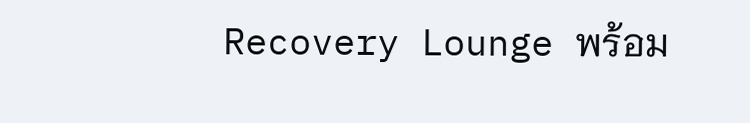Recovery Lounge พร้อม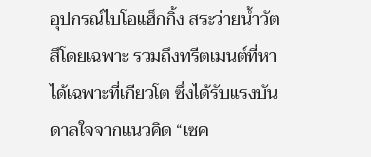อุปกรณ์ไบโอแฮ็กกิ้ง สระว่ายน้ำวัตสึโดยเฉพาะ รวมถึงทรีตเมนต์ที่หาได้เฉพาะที่เกียวโต ซึ่งได้รับแรงบันดาลใจจากแนวคิด “เซค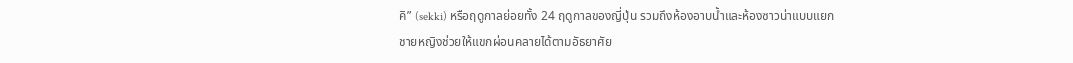คิ” (sekki) หรือฤดูกาลย่อยทั้ง 24 ฤดูกาลของญี่ปุ่น รวมถึงห้องอาบน้ำและห้องซาวน่าแบบแยกชายหญิงช่วยให้แขกผ่อนคลายได้ตามอัธยาศัย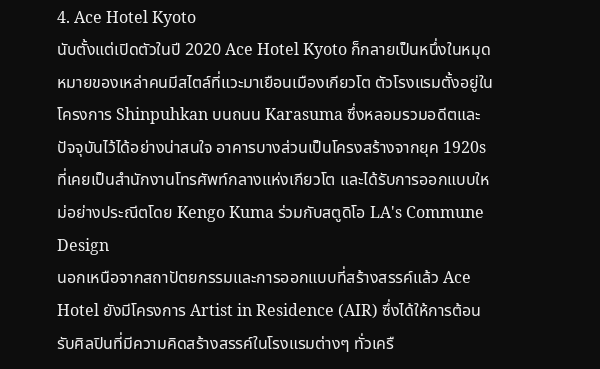4. Ace Hotel Kyoto
นับตั้งแต่เปิดตัวในปี 2020 Ace Hotel Kyoto ก็กลายเป็นหนึ่งในหมุดหมายของเหล่าคนมีสไตล์ที่แวะมาเยือนเมืองเกียวโต ตัวโรงแรมตั้งอยู่ในโครงการ Shinpuhkan บนถนน Karasuma ซึ่งหลอมรวมอดีตและปัจจุบันไว้ได้อย่างน่าสนใจ อาคารบางส่วนเป็นโครงสร้างจากยุค 1920s ที่เคยเป็นสำนักงานโทรศัพท์กลางแห่งเกียวโต และได้รับการออกแบบใหม่อย่างประณีตโดย Kengo Kuma ร่วมกับสตูดิโอ LA's Commune Design
นอกเหนือจากสถาปัตยกรรมและการออกแบบที่สร้างสรรค์แล้ว Ace Hotel ยังมีโครงการ Artist in Residence (AIR) ซึ่งได้ให้การต้อนรับศิลปินที่มีความคิดสร้างสรรค์ในโรงแรมต่างๆ ทั่วเครื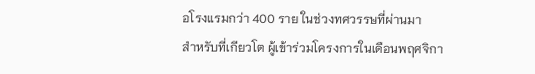อโรงแรมกว่า 400 ราย ในช่วงทศวรรษที่ผ่านมา
สำหรับที่เกียวโต ผู้เข้าร่วมโครงการในเดือนพฤศจิกา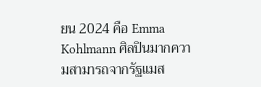ยน 2024 คือ Emma Kohlmann ศิลปินมากความสามารถจากรัฐแมส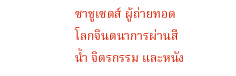ซาชูเซตส์ ผู้ถ่ายทอดโลกจินตนาการผ่านสีน้ำ จิตรกรรม และหนัง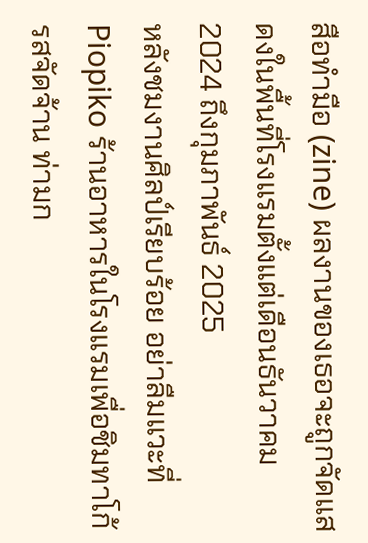สือทำมือ (zine) ผลงานของเธอจะถูกจัดแสดงในพื้นที่โรงแรมตั้งแต่เดือนธันวาคม 2024 ถึงกุมภาพันธ์ 2025
หลังชมงานศิลป์เรียบร้อย อย่าลืมแวะที่ Piopiko ร้านอาหารในโรงแรมเพื่อชิมทาโก้รสจัดจ้าน ท่ามก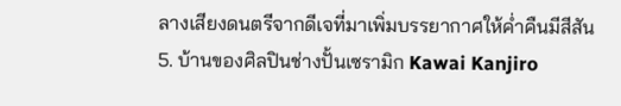ลางเสียงดนตรีจากดีเจที่มาเพิ่มบรรยากาศให้ค่ำคืนมีสีสัน
5. บ้านของศิลปินช่างปั้นเซรามิก Kawai Kanjiro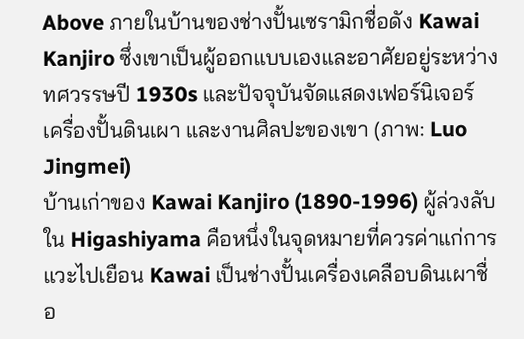Above ภายในบ้านของช่างปั้นเซรามิกชื่อดัง Kawai Kanjiro ซึ่งเขาเป็นผู้ออกแบบเองและอาศัยอยู่ระหว่างทศวรรษปี 1930s และปัจจุบันจัดแสดงเฟอร์นิเจอร์ เครื่องปั้นดินเผา และงานศิลปะของเขา (ภาพ: Luo Jingmei)
บ้านเก่าของ Kawai Kanjiro (1890-1996) ผู้ล่วงลับใน Higashiyama คือหนึ่งในจุดหมายที่ควรค่าแก่การแวะไปเยือน Kawai เป็นช่างปั้นเครื่องเคลือบดินเผาชื่อ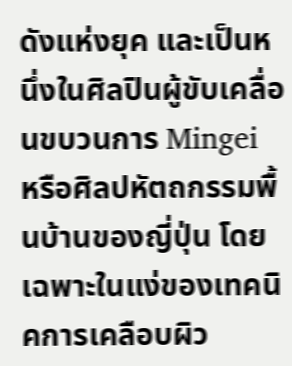ดังแห่งยุค และเป็นหนึ่งในศิลปินผู้ขับเคลื่อนขบวนการ Mingei หรือศิลปหัตถกรรมพื้นบ้านของญี่ปุ่น โดยเฉพาะในแง่ของเทคนิคการเคลือบผิว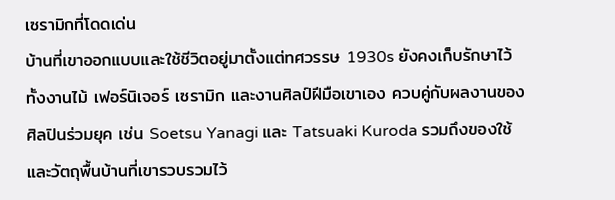เซรามิกที่โดดเด่น
บ้านที่เขาออกแบบและใช้ชีวิตอยู่มาตั้งแต่ทศวรรษ 1930s ยังคงเก็บรักษาไว้ทั้งงานไม้ เฟอร์นิเจอร์ เซรามิก และงานศิลป์ฝีมือเขาเอง ควบคู่กับผลงานของศิลปินร่วมยุค เช่น Soetsu Yanagi และ Tatsuaki Kuroda รวมถึงของใช้และวัตถุพื้นบ้านที่เขารวบรวมไว้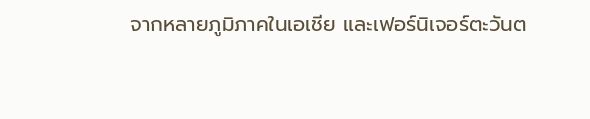จากหลายภูมิภาคในเอเชีย และเฟอร์นิเจอร์ตะวันต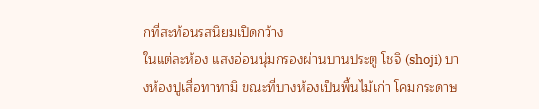กที่สะท้อนรสนิยมเปิดกว้าง
ในแต่ละห้อง แสงอ่อนนุ่มกรองผ่านบานประตู โชจิ (shoji) บางห้องปูเสื่อทาทามิ ขณะที่บางห้องเป็นพื้นไม้เก่า โคมกระดาษ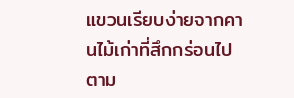แขวนเรียบง่ายจากคานไม้เก่าที่สึกกร่อนไปตาม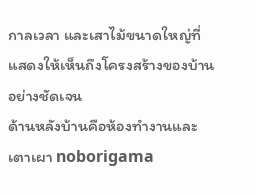กาลเวลา และเสาไม้ขนาดใหญ่ที่แสดงให้เห็นถึงโครงสร้างของบ้านอย่างชัดเจน
ด้านหลังบ้านคือห้องทำงานและเตาเผา noborigama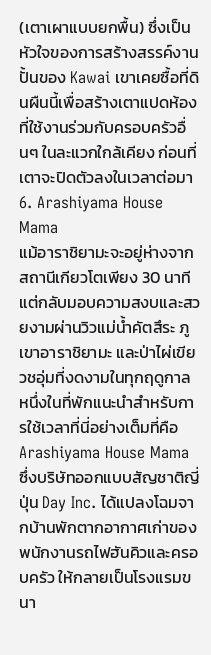(เตาเผาแบบยกพื้น) ซึ่งเป็นหัวใจของการสร้างสรรค์งานปั้นของ Kawai เขาเคยซื้อที่ดินผืนนี้เพื่อสร้างเตาแปดห้องที่ใช้งานร่วมกับครอบครัวอื่นๆ ในละแวกใกล้เคียง ก่อนที่เตาจะปิดตัวลงในเวลาต่อมา
6. Arashiyama House Mama
แม้อาราชิยามะจะอยู่ห่างจากสถานีเกียวโตเพียง 30 นาที แต่กลับมอบความสงบและสวยงามผ่านวิวแม่น้ำคัตสึระ ภูเขาอาราชิยามะ และป่าไผ่เขียวชอุ่มที่งดงามในทุกฤดูกาล หนึ่งในที่พักแนะนำสำหรับการใช้เวลาที่นี่อย่างเต็มที่คือ Arashiyama House Mama ซึ่งบริษัทออกแบบสัญชาติญี่ปุ่น Day Inc. ได้แปลงโฉมจากบ้านพักตากอากาศเก่าของพนักงานรถไฟฮันคิวและครอบครัว ให้กลายเป็นโรงแรมขนา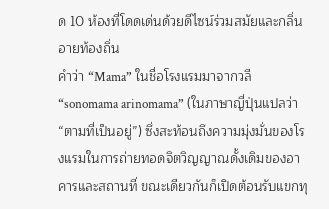ด 10 ห้องที่โดดเด่นด้วยดีไซน์ร่วมสมัยและกลิ่นอายท้องถิ่น
คำว่า “Mama” ในชื่อโรงแรมมาจากวลี “sonomama arinomama” (ในภาษาญี่ปุ่นแปลว่า “ตามที่เป็นอยู่”) ซึ่งสะท้อนถึงความมุ่งมั่นของโรงแรมในการถ่ายทอดจิตวิญญาณดั้งเดิมของอาคารและสถานที่ ขณะเดียวกันก็เปิดต้อนรับแขกทุ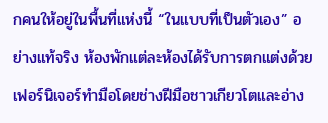กคนให้อยู่ในพื้นที่แห่งนี้ “ในแบบที่เป็นตัวเอง” อย่างแท้จริง ห้องพักแต่ละห้องได้รับการตกแต่งด้วยเฟอร์นิเจอร์ทำมือโดยช่างฝีมือชาวเกียวโตและอ่าง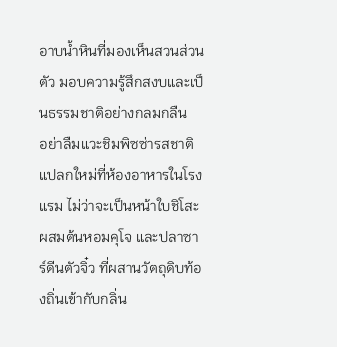อาบน้ำหินที่มองเห็นสวนส่วนตัว มอบความรู้สึกสงบและเป็นธรรมชาติอย่างกลมกลืน
อย่าลืมแวะชิมพิซซ่ารสชาติแปลกใหม่ที่ห้องอาหารในโรงแรม ไม่ว่าจะเป็นหน้าใบชิโสะ ผสมต้นหอมคุโจ และปลาซาร์ดีนตัวจิ๋ว ที่ผสานวัตถุดิบท้องถิ่นเข้ากับกลิ่น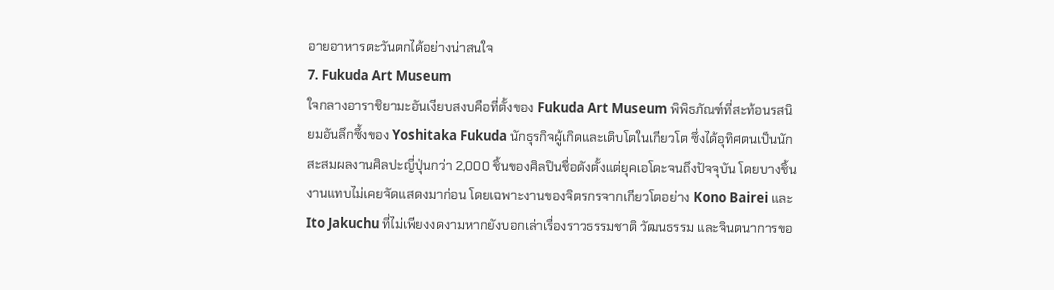อายอาหารตะวันตกได้อย่างน่าสนใจ
7. Fukuda Art Museum
ใจกลางอาราชิยามะอันเงียบสงบคือที่ตั้งของ Fukuda Art Museum พิพิธภัณฑ์ที่สะท้อนรสนิยมอันลึกซึ้งของ Yoshitaka Fukuda นักธุรกิจผู้เกิดและเติบโตในเกียวโต ซึ่งได้อุทิศตนเป็นนักสะสมผลงานศิลปะญี่ปุ่นกว่า 2,000 ชิ้นของศิลปินชื่อดังตั้งแต่ยุคเอโดะจนถึงปัจจุบัน โดยบางชิ้นงานแทบไม่เคยจัดแสดงมาก่อน โดยเฉพาะงานของจิตรกรจากเกียวโตอย่าง Kono Bairei และ Ito Jakuchu ที่ไม่เพียงงดงามหากยังบอกเล่าเรื่องราวธรรมชาติ วัฒนธรรม และจินตนาการขอ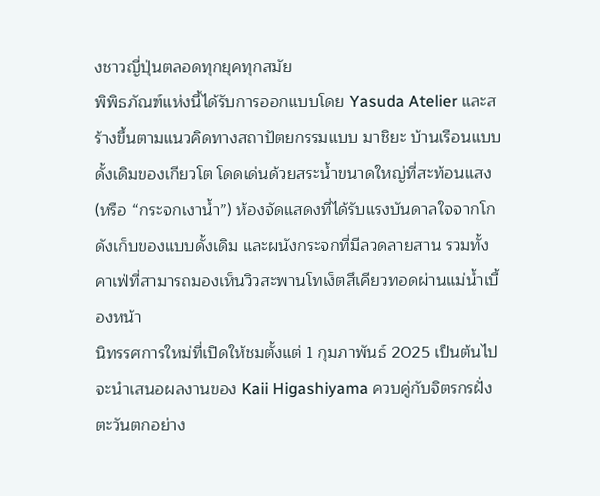งชาวญี่ปุ่นตลอดทุกยุคทุกสมัย
พิพิธภัณฑ์แห่งนี้ได้รับการออกแบบโดย Yasuda Atelier และสร้างขึ้นตามแนวคิดทางสถาปัตยกรรมแบบ มาชิยะ บ้านเรือนแบบดั้งเดิมของเกียวโต โดดเด่นด้วยสระน้ำขนาดใหญ่ที่สะท้อนแสง (หรือ “กระจกเงาน้ำ”) ห้องจัดแสดงที่ได้รับแรงบันดาลใจจากโกดังเก็บของแบบดั้งเดิม และผนังกระจกที่มีลวดลายสาน รวมทั้งคาเฟ่ที่สามารถมองเห็นวิวสะพานโทเง็ตสึเคียวทอดผ่านแม่น้ำเบื้องหน้า
นิทรรศการใหม่ที่เปิดให้ชมตั้งแต่ 1 กุมภาพันธ์ 2025 เป็นต้นไป จะนำเสนอผลงานของ Kaii Higashiyama ควบคู่กับจิตรกรฝั่งตะวันตกอย่าง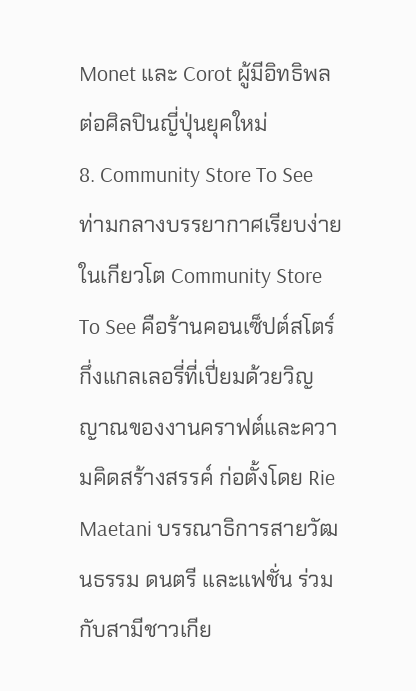Monet และ Corot ผู้มีอิทธิพลต่อศิลปินญี่ปุ่นยุคใหม่
8. Community Store To See
ท่ามกลางบรรยากาศเรียบง่ายในเกียวโต Community Store To See คือร้านคอนเซ็ปต์สโตร์กึ่งแกลเลอรี่ที่เปี่ยมด้วยวิญญาณของงานคราฟต์และความคิดสร้างสรรค์ ก่อตั้งโดย Rie Maetani บรรณาธิการสายวัฒนธรรม ดนตรี และแฟชั่น ร่วมกับสามีชาวเกีย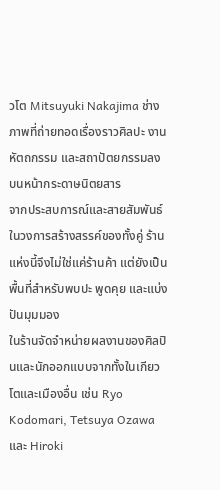วโต Mitsuyuki Nakajima ช่างภาพที่ถ่ายทอดเรื่องราวศิลปะ งานหัตถกรรม และสถาปัตยกรรมลงบนหน้ากระดาษนิตยสาร
จากประสบการณ์และสายสัมพันธ์ในวงการสร้างสรรค์ของทั้งคู่ ร้านแห่งนี้จึงไม่ใช่แค่ร้านค้า แต่ยังเป็นพื้นที่สำหรับพบปะ พูดคุย และแบ่งปันมุมมอง
ในร้านจัดจำหน่ายผลงานของศิลปินและนักออกแบบจากทั้งในเกียวโตและเมืองอื่น เช่น Ryo Kodomari, Tetsuya Ozawa และ Hiroki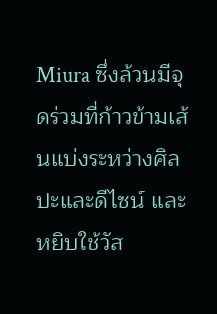Miura ซึ่งล้วนมีจุดร่วมที่ก้าวข้ามเส้นแบ่งระหว่างศิลปะและดีไซน์ และหยิบใช้วัส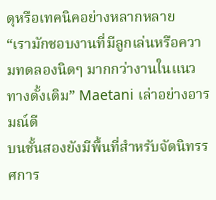ดุหรือเทคนิคอย่างหลากหลาย
“เรามักชอบงานที่มีลูกเล่นหรือความทดลองนิดๆ มากกว่างานในแนวทางดั้งเดิม” Maetani เล่าอย่างอารมณ์ดี
บนชั้นสองยังมีพื้นที่สำหรับจัดนิทรรศการ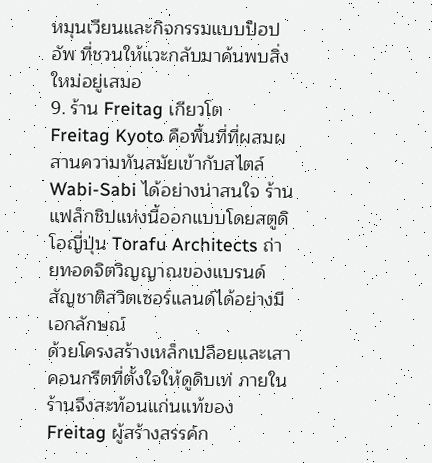หมุนเวียนและกิจกรรมแบบป็อปอัพ ที่ชวนให้แวะกลับมาค้นพบสิ่งใหม่อยู่เสมอ
9. ร้าน Freitag เกียวโต
Freitag Kyoto คือพื้นที่ที่ผสมผสานความทันสมัยเข้ากับสไตล์ Wabi-Sabi ได้อย่างน่าสนใจ ร้านแฟล็กชิปแห่งนี้ออกแบบโดยสตูดิโอญี่ปุ่น Torafu Architects ถ่ายทอดจิตวิญญาณของแบรนด์สัญชาติสวิตเซอร์แลนด์ได้อย่างมีเอกลักษณ์
ด้วยโครงสร้างเหล็กเปลือยและเสาคอนกรีตที่ตั้งใจให้ดูดิบเท่ ภายในร้านจึงสะท้อนแก่นแท้ของ Freitag ผู้สร้างสรรค์ก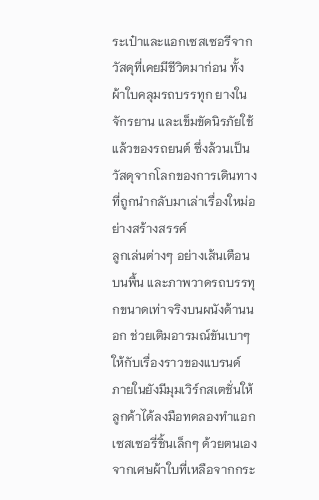ระเป๋าและแอกเซสเซอรีจากวัสดุที่เคยมีชีวิตมาก่อน ทั้งผ้าใบคลุมรถบรรทุก ยางในจักรยาน และเข็มขัดนิรภัยใช้แล้วของรถยนต์ ซึ่งล้วนเป็นวัสดุจากโลกของการเดินทางที่ถูกนำกลับมาเล่าเรื่องใหม่อย่างสร้างสรรค์
ลูกเล่นต่างๆ อย่างเส้นเตือนบนพื้น และภาพวาดรถบรรทุกขนาดเท่าจริงบนผนังด้านนอก ช่วยเติมอารมณ์ขันเบาๆ ให้กับเรื่องราวของแบรนด์
ภายในยังมีมุมเวิร์กสเตชั่นให้ลูกค้าได้ลงมือทดลองทำแอกเซสเซอรี่ชิ้นเล็กๆ ด้วยตนเองจากเศษผ้าใบที่เหลือจากกระ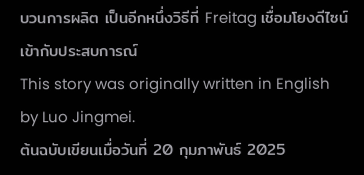บวนการผลิต เป็นอีกหนึ่งวิธีที่ Freitag เชื่อมโยงดีไซน์เข้ากับประสบการณ์
This story was originally written in English by Luo Jingmei.
ต้นฉบับเขียนเมื่อวันที่ 20 กุมภาพันธ์ 2025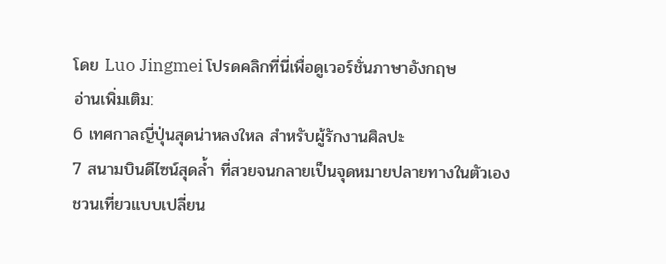โดย Luo Jingmei โปรดคลิกที่นี่เพื่อดูเวอร์ชั่นภาษาอังกฤษ
อ่านเพิ่มเติม:
6 เทศกาลญี่ปุ่นสุดน่าหลงใหล สำหรับผู้รักงานศิลปะ
7 สนามบินดีไซน์สุดล้ำ ที่สวยจนกลายเป็นจุดหมายปลายทางในตัวเอง
ชวนเที่ยวแบบเปลี่ยน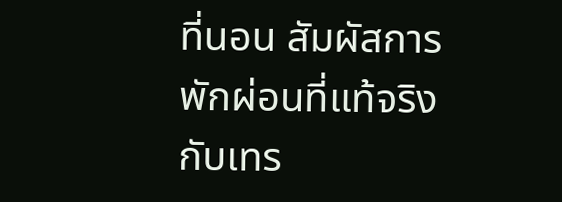ที่นอน สัมผัสการพักผ่อนที่แท้จริงกับเทร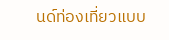นด์ท่องเที่ยวแบบ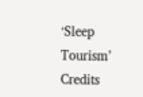‘Sleep Tourism’
Credits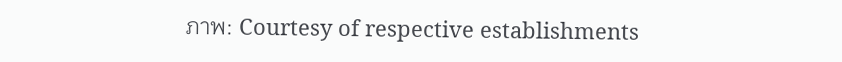ภาพ: Courtesy of respective establishments